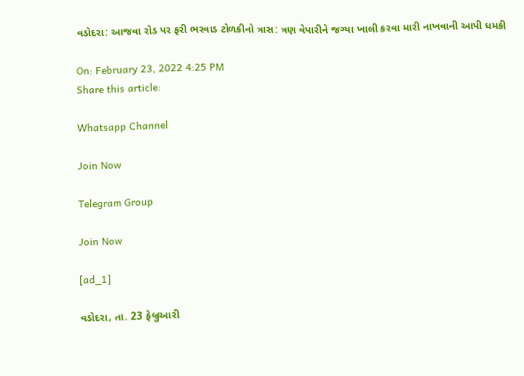વડોદરા: આજવા રોડ પર ફરી ભરવાડ ટોળકીનો ત્રાસ: ત્રણ વેપારીને જગ્યા ખાલી કરવા મારી નાખવાની આપી ધમકી

On: February 23, 2022 4:25 PM
Share this article:

Whatsapp Channel

Join Now

Telegram Group

Join Now

[ad_1]

વડોદરા, તા. 23 ફેબ્રુઆરી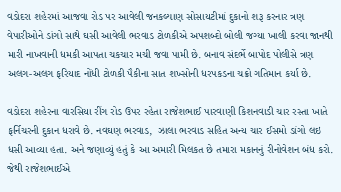વડોદરા શહેરમાં આજવા રોડ પર આવેલી જનકલ્યાણ સોસાયટીમાં દુકાનો શરૂ કરનાર ત્રણ વેપારીઓને ડાંગો સાથે ઘસી આવેલી ભરવાડ ટોળકીએ અપશબ્દો બોલી જગ્યા ખાલી કરવા જાનથી મારી નાખવાની ધમકી આપતા ચકચાર મચી જવા પામી છે. બનાવ સંદર્ભે બાપોદ પોલીસે ત્રણ અલગ-અલગ ફરિયાદ નોંધી ટોળકી પૈકીના સાત શખ્સોની ધરપકડના ચક્રો ગતિમાન કર્યા છે.

વડોદરા શહેરના વારસિયા રીંગ રોડ ઉપર રહેતા રાજેશભાઈ પારવાણી કિશનવાડી ચાર રસ્તા ખાતે ફર્નિચરની દુકાન ધરાવે છે. નવઘણ ભરવાડ,  ઝાલા ભરવાડ સહિત અન્ય ચાર ઈસમો ડાંગો લઇ ધસી આવ્યા હતા. અને જણાવ્યું હતું કે આ અમારી મિલકત છે તમારા મકાનનું રીનોવેશન બંધ કરો. જેથી રાજેશભાઈએ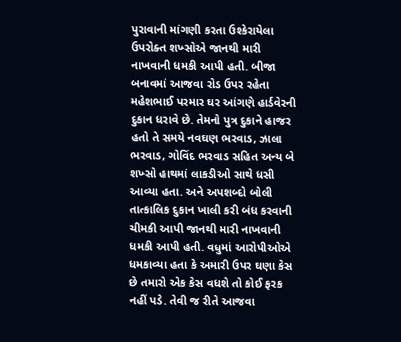પુરાવાની માંગણી કરતા ઉશ્કેરાયેલા ઉપરોક્ત શખ્સોએ જાનથી મારી નાખવાની ધમકી આપી હતી. બીજા બનાવમાં આજવા રોડ ઉપર રહેતા મહેશભાઈ પરમાર ઘર આંગણે હાર્ડવેરની દુકાન ધરાવે છે. તેમનો પુત્ર દુકાને હાજર હતો તે સમયે નવઘણ ભરવાડ, ઝાલા ભરવાડ, ગોવિંદ ભરવાડ સહિત અન્ય બે શખ્સો હાથમાં લાકડીઓ સાથે ધસી આવ્યા હતા. અને અપશબ્દો બોલી તાત્કાલિક દુકાન ખાલી કરી બંધ કરવાની ચીમકી આપી જાનથી મારી નાખવાની ધમકી આપી હતી. વધુમાં આરોપીઓએ ધમકાવ્યા હતા કે અમારી ઉપર ઘણા કેસ છે તમારો એક કેસ વધશે તો કોઈ ફરક નહીં પડે. તેવી જ રીતે આજવા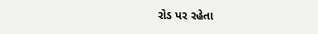રોડ પર રહેતા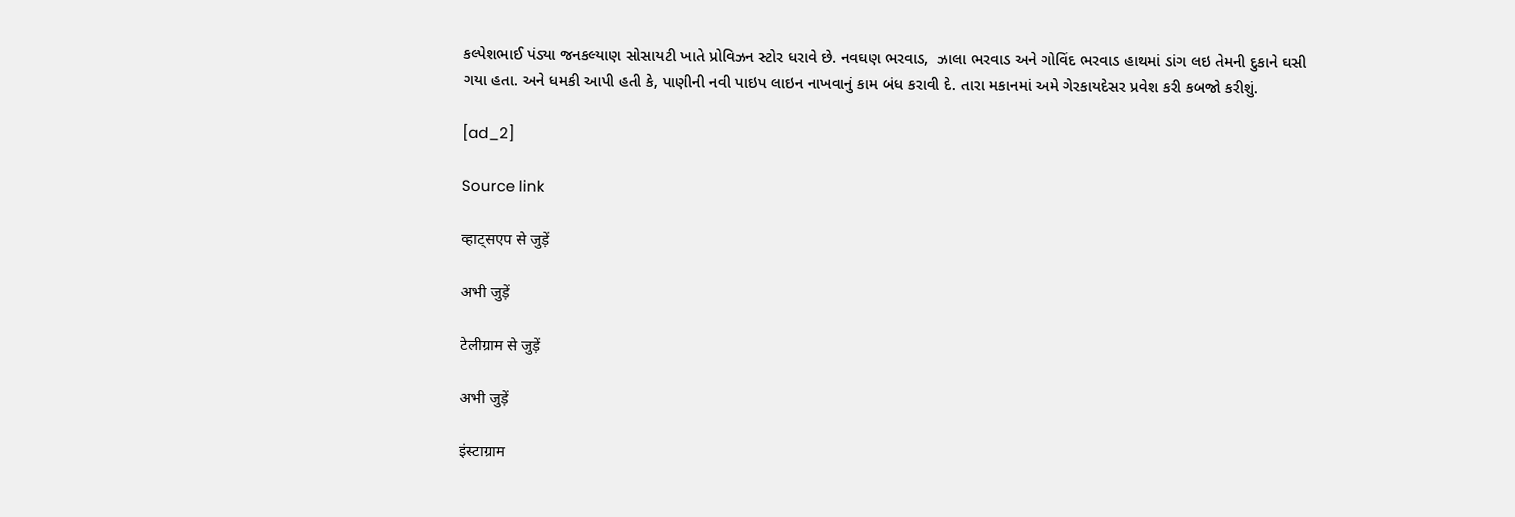કલ્પેશભાઈ પંડ્યા જનકલ્યાણ સોસાયટી ખાતે પ્રોવિઝન સ્ટોર ધરાવે છે. નવઘણ ભરવાડ,  ઝાલા ભરવાડ અને ગોવિંદ ભરવાડ હાથમાં ડાંગ લઇ તેમની દુકાને ઘસી ગયા હતા. અને ધમકી આપી હતી કે, પાણીની નવી પાઇપ લાઇન નાખવાનું કામ બંધ કરાવી દે. તારા મકાનમાં અમે ગેરકાયદેસર પ્રવેશ કરી કબજો કરીશું.

[ad_2]

Source link

व्हाट्सएप से जुड़ें

अभी जुड़ें

टेलीग्राम से जुड़ें

अभी जुड़ें

इंस्टाग्राम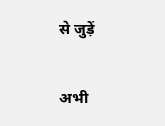से जुड़ें

अभी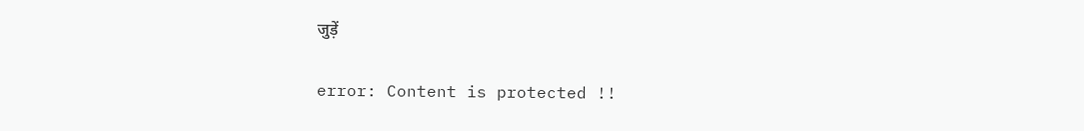जुड़ें

error: Content is protected !!